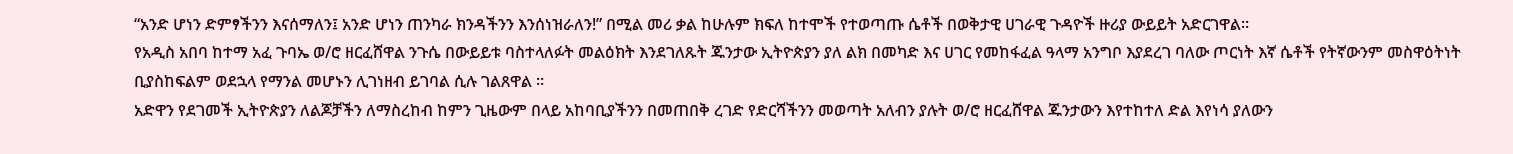“አንድ ሆነን ድምፃችንን እናሰማለን፤ አንድ ሆነን ጠንካራ ክንዳችንን እንሰነዝራለን!” በሚል መሪ ቃል ከሁሉም ክፍለ ከተሞች የተወጣጡ ሴቶች በወቅታዊ ሀገራዊ ጉዳዮች ዙሪያ ውይይት አድርገዋል።
የአዲስ አበባ ከተማ አፈ ጉባኤ ወ/ሮ ዘርፈሸዋል ንጉሴ በውይይቱ ባስተላለፉት መልዕክት እንደገለጹት ጁንታው ኢትዮጵያን ያለ ልክ በመካድ እና ሀገር የመከፋፈል ዓላማ አንግቦ እያደረገ ባለው ጦርነት እኛ ሴቶች የትኛውንም መስዋዕትነት ቢያስከፍልም ወደኋላ የማንል መሆኑን ሊገነዘብ ይገባል ሲሉ ገልጸዋል ።
አድዋን የደገመች ኢትዮጵያን ለልጆቻችን ለማስረከብ ከምን ጊዜውም በላይ አከባቢያችንን በመጠበቅ ረገድ የድርሻችንን መወጣት አለብን ያሉት ወ/ሮ ዘርፈሸዋል ጁንታውን እየተከተለ ድል እየነሳ ያለውን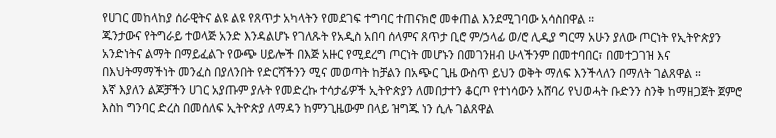የሀገር መከላከያ ሰራዊትና ልዩ ልዩ የጸጥታ አካላትን የመደገፍ ተግባር ተጠናክሮ መቀጠል እንደሚገባው አሳስበዋል ።
ጁንታውና የትግራይ ተወላጅ አንድ እንዳልሆኑ የገለጹት የአዲስ አበባ ሰላምና ጸጥታ ቢሮ ም/ኃላፊ ወ/ሮ ሊዲያ ግርማ አሁን ያለው ጦርነት የኢትዮጵያን አንድነትና ልማት በማይፈልጉ የውጭ ሀይሎች በእጅ አዙር የሚደረግ ጦርነት መሆኑን በመገንዘብ ሁላችንም በመተባበር፣ በመተጋገዝ እና በእህትማማችነት መንፈስ በያለንበት የድርሻችንን ሚና መወጣት ከቻልን በአጭር ጊዜ ውስጥ ይህን ወቅት ማለፍ እንችላለን በማለት ገልጸዋል ።
እኛ እያለን ልጆቻችን ሀገር አያጡም ያሉት የመድረኩ ተሳታፊዎች ኢትዮጵያን ለመበታተን ቆርጦ የተነሳውን አሸባሪ የህወሓት ቡድንን ስንቅ ከማዘጋጀት ጀምሮ እስከ ግንባር ድረስ በመሰለፍ ኢትዮጵያ ለማዳን ከምንጊዜውም በላይ ዝግጁ ነን ሲሉ ገልጸዋል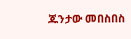ጁንታው መበስበስ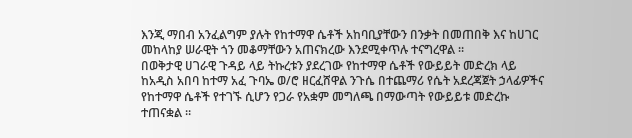እንጂ ማበብ አንፈልግም ያሉት የከተማዋ ሴቶች አከባቢያቸውን በንቃት በመጠበቅ እና ከሀገር መከላከያ ሠራዊት ጎን መቆማቸውን አጠናክረው እንደሚቀጥሉ ተናግረዋል ።
በወቅታዊ ሀገራዊ ጉዳይ ላይ ትኩረቱን ያደረገው የከተማዋ ሴቶች የውይይት መድረክ ላይ ከአዲስ አበባ ከተማ አፈ ጉባኤ ወ/ሮ ዘርፈሸዋል ንጉሴ በተጨማሪ የሴት አደረጃጀት ኃላፊዎችና የከተማዋ ሴቶች የተገኙ ሲሆን የጋራ የአቋም መግለጫ በማውጣት የውይይቱ መድረኩ ተጠናቋል ።